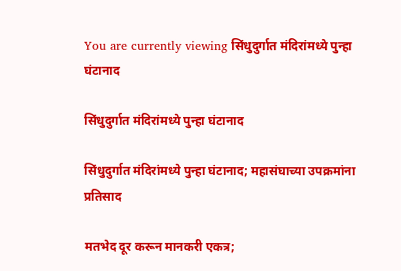You are currently viewing सिंधुदुर्गात मंदिरांमध्ये पुन्हा घंटानाद

सिंधुदुर्गात मंदिरांमध्ये पुन्हा घंटानाद

सिंधुदुर्गात मंदिरांमध्ये पुन्हा घंटानाद; महासंघाच्या उपक्रमांना प्रतिसाद

मतभेद दूर करून मानकरी एकत्र;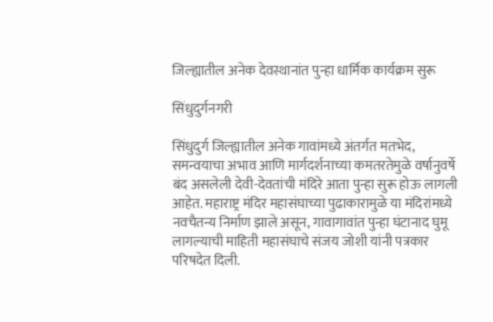जिल्ह्यातील अनेक देवस्थानांत पुन्हा धार्मिक कार्यक्रम सुरू

सिंधुदुर्गनगरी

सिंधुदुर्ग जिल्ह्यातील अनेक गावांमध्ये अंतर्गत मतभेद, समन्वयाचा अभाव आणि मार्गदर्शनाच्या कमतरतेमुळे वर्षानुवर्षे बंद असलेली देवी-देवतांची मंदिरे आता पुन्हा सुरू होऊ लागली आहेत. महाराष्ट्र मंदिर महासंघाच्या पुढाकारामुळे या मंदिरांमध्ये नवचैतन्य निर्माण झाले असून, गावागावांत पुन्हा घंटानाद घुमू लागल्याची माहिती महासंघाचे संजय जोशी यांनी पत्रकार परिषदेत दिली.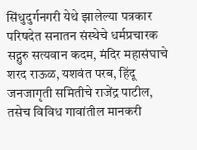सिंधुदुर्गनगरी येथे झालेल्या पत्रकार परिषदेत सनातन संस्थेचे धर्मप्रचारक सद्गुरु सत्यवान कदम, मंदिर महासंघाचे शरद राऊळ, यशवंत परब, हिंदू जनजागृती समितीचे राजेंद्र पाटील, तसेच विविध गावांतील मानकरी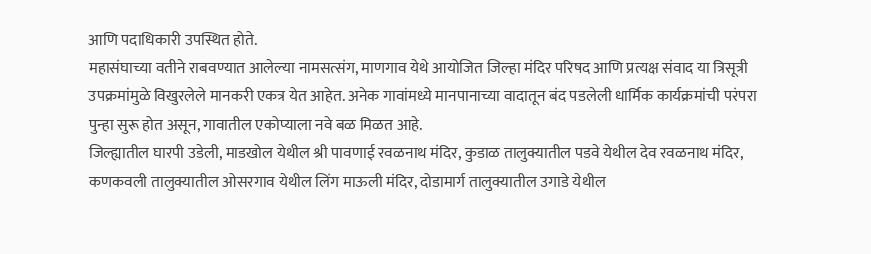आणि पदाधिकारी उपस्थित होते.
महासंघाच्या वतीने राबवण्यात आलेल्या नामसत्संग, माणगाव येथे आयोजित जिल्हा मंदिर परिषद आणि प्रत्यक्ष संवाद या त्रिसूत्री उपक्रमांमुळे विखुरलेले मानकरी एकत्र येत आहेत. अनेक गावांमध्ये मानपानाच्या वादातून बंद पडलेली धार्मिक कार्यक्रमांची परंपरा पुन्हा सुरू होत असून, गावातील एकोप्याला नवे बळ मिळत आहे.
जिल्ह्यातील घारपी उडेली, माडखोल येथील श्री पावणाई रवळनाथ मंदिर, कुडाळ तालुक्यातील पडवे येथील देव रवळनाथ मंदिर, कणकवली तालुक्यातील ओसरगाव येथील लिंग माऊली मंदिर, दोडामार्ग तालुक्यातील उगाडे येथील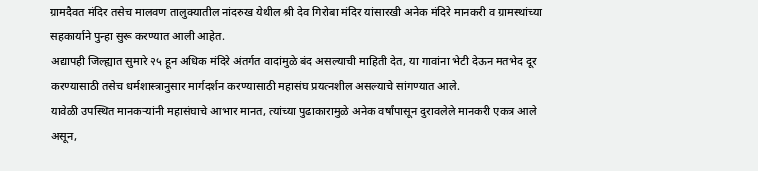ग्रामदैवत मंदिर तसेच मालवण तालुक्यातील नांदरुख येथील श्री देव गिरोबा मंदिर यांसारखी अनेक मंदिरे मानकरी व ग्रामस्थांच्या सहकार्याने पुन्हा सुरू करण्यात आली आहेत.
अद्यापही जिल्ह्यात सुमारे २५ हून अधिक मंदिरे अंतर्गत वादांमुळे बंद असल्याची माहिती देत, या गावांना भेटी देऊन मतभेद दूर करण्यासाठी तसेच धर्मशास्त्रानुसार मार्गदर्शन करण्यासाठी महासंघ प्रयत्नशील असल्याचे सांगण्यात आले.
यावेळी उपस्थित मानकऱ्यांनी महासंघाचे आभार मानत, त्यांच्या पुढाकारामुळे अनेक वर्षांपासून दुरावलेले मानकरी एकत्र आले असून,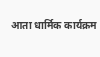आता धार्मिक कार्यक्रम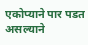एकोप्याने पार पडत असल्याने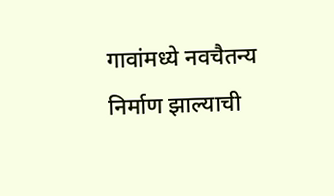गावांमध्ये नवचैतन्य निर्माण झाल्याची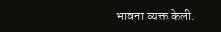भावना व्यक्त केली.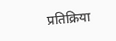प्रतिक्रिया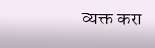व्यक्त करा